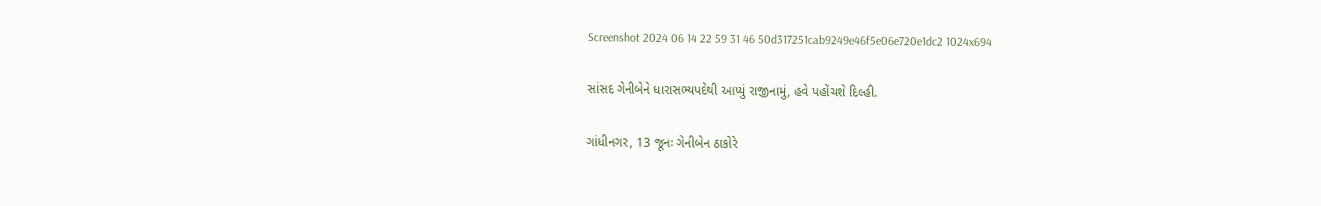Screenshot 2024 06 14 22 59 31 46 50d317251cab9249e46f5e06e720e1dc2 1024x694

સાંસદ ગેનીબેને ધારાસભ્યપદેથી આપ્યું રાજીનામું, હવે પહોંચશે દિલ્હી.

ગાંધીનગર, 13 જૂનઃ ગેનીબેન ઠાકોરે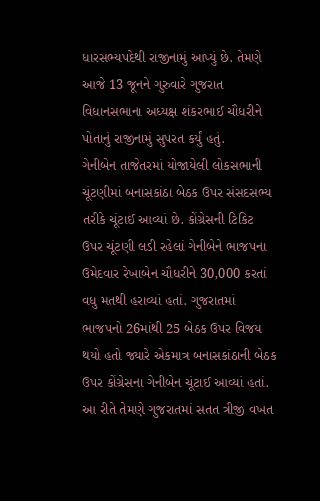ધારસભ્યપદેથી રાજીનામું આપ્યું છે. તેમણે આજે 13 જૂનને ગુરુવારે ગુજરાત વિધાનસભાના અધ્યક્ષ શંકરભાઈ ચૌધરીને પોતાનું રાજીનામું સુપરત કર્યું હતું.
ગેનીબેન તાજેતરમાં યોજાયેલી લોકસભાની ચૂંટણીમાં બનાસકાંઠા બેઠક ઉપર સંસદસભ્ય તરીકે ચૂંટાઈ આવ્યાં છે. કોંગ્રેસની ટિકિટ ઉપર ચૂંટણી લડી રહેલાં ગેનીબેને ભાજપના ઉમેદવાર રેખાબેન ચૌધરીને 30,000 કરતાં વધુ મતથી હરાવ્યાં હતાં. ગુજરાતમાં ભાજપનો 26માંથી 25 બેઠક ઉપર વિજય થયો હતો જ્યારે એકમાત્ર બનાસકાંઠાની બેઠક ઉપર કોંગ્રેસના ગેનીબેન ચૂંટાઈ આવ્યાં હતાં. આ રીતે તેમણે ગુજરાતમાં સતત ત્રીજી વખત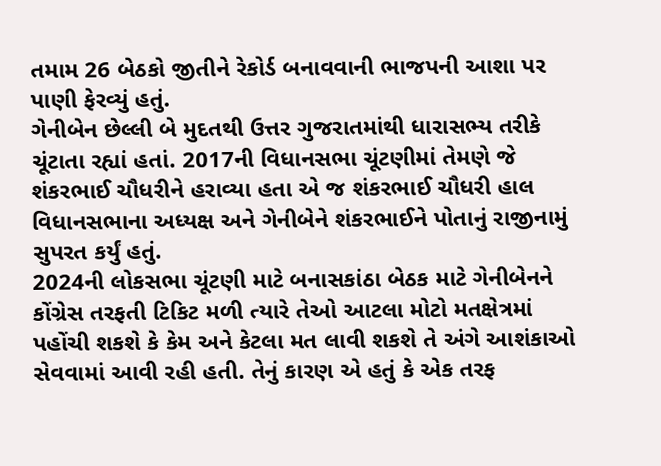તમામ 26 બેઠકો જીતીને રેકોર્ડ બનાવવાની ભાજપની આશા પર પાણી ફેરવ્યું હતું.
ગેનીબેન છેલ્લી બે મુદતથી ઉત્તર ગુજરાતમાંથી ધારાસભ્ય તરીકે ચૂંટાતા રહ્યાં હતાં. 2017ની વિધાનસભા ચૂંટણીમાં તેમણે જે શંકરભાઈ ચૌધરીને હરાવ્યા હતા એ જ શંકરભાઈ ચૌધરી હાલ વિધાનસભાના અધ્યક્ષ અને ગેનીબેને શંકરભાઈને પોતાનું રાજીનામું સુપરત કર્યું હતું.
2024ની લોકસભા ચૂંટણી માટે બનાસકાંઠા બેઠક માટે ગેનીબેનને કોંગ્રેસ તરફતી ટિકિટ મળી ત્યારે તેઓ આટલા મોટો મતક્ષેત્રમાં પહોંચી શકશે કે કેમ અને કેટલા મત લાવી શકશે તે અંગે આશંકાઓ સેવવામાં આવી રહી હતી. તેનું કારણ એ હતું કે એક તરફ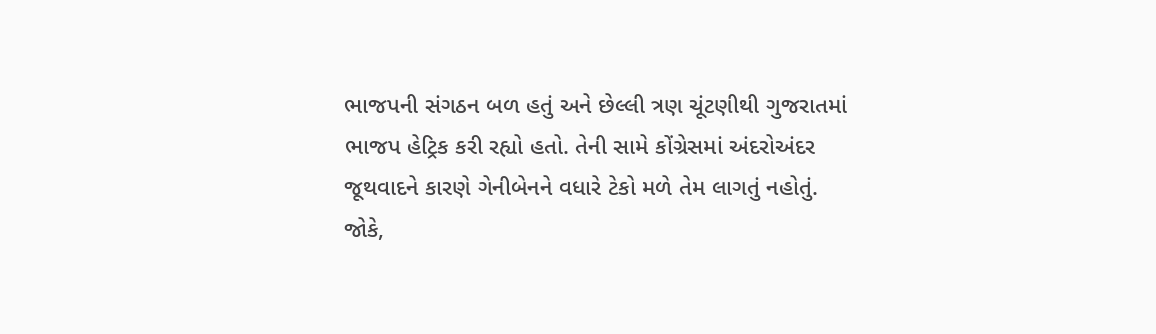ભાજપની સંગઠન બળ હતું અને છેલ્લી ત્રણ ચૂંટણીથી ગુજરાતમાં ભાજપ હેટ્રિક કરી રહ્યો હતો. તેની સામે કોંગ્રેસમાં અંદરોઅંદર જૂથવાદને કારણે ગેનીબેનને વધારે ટેકો મળે તેમ લાગતું નહોતું. જોકે,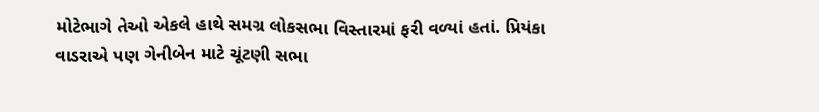મોટેભાગે તેઓ એકલે હાથે સમગ્ર લોકસભા વિસ્તારમાં ફરી વળ્યાં હતાં. પ્રિયંકા વાડરાએ પણ ગેનીબેન માટે ચૂંટણી સભા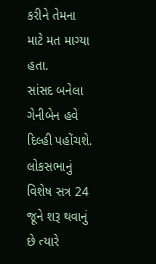કરીને તેમના માટે મત માગ્યા હતા.
સાંસદ બનેલા ગેનીબેન હવે દિલ્હી પહોંચશે. લોકસભાનું વિશેષ સત્ર 24 જૂને શરૂ થવાનું છે ત્યારે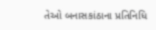તેઓ બનાસકાંઠાના પ્રતિનિધિ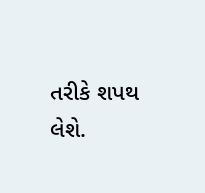તરીકે શપથ લેશે.